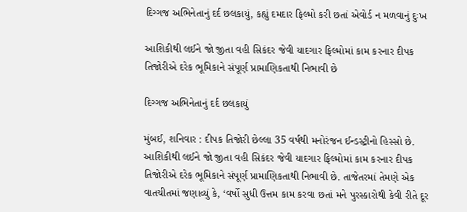દિગ્ગજ અભિનેતાનું દર્દ છલકાયું, કહ્યું દમદાર ફિલ્મો કરી છતાં એવોર્ડ ન મળવાનું દુઃખ

આશિકીથી લઈને જો જીતા વહી સિકંદર જેવી યાદગાર ફિલ્મોમાં કામ કરનાર દીપક તિજોરીએ દરેક ભૂમિકાને સંપૂર્ણ પ્રામાણિકતાથી નિભાવી છે

દિગ્ગજ અભિનેતાનું દર્દ છલકાયું

મુંબઈ, શનિવાર : દીપક તિજોરી છેલ્લા 35 વર્ષથી મનોરંજન ઈન્ડસ્ટ્રીનો હિસ્સો છે. આશિકીથી લઈને જો જીતા વહી સિકંદર જેવી યાદગાર ફિલ્મોમાં કામ કરનાર દીપક તિજોરીએ દરેક ભૂમિકાને સંપૂર્ણ પ્રામાણિકતાથી નિભાવી છે. તાજેતરમાં તેમણે એક વાતચીતમાં જણાવ્યું કે, ‘વર્ષો સુધી ઉત્તમ કામ કરવા છતાં મને પુરસ્કારોથી કેવી રીતે દૂર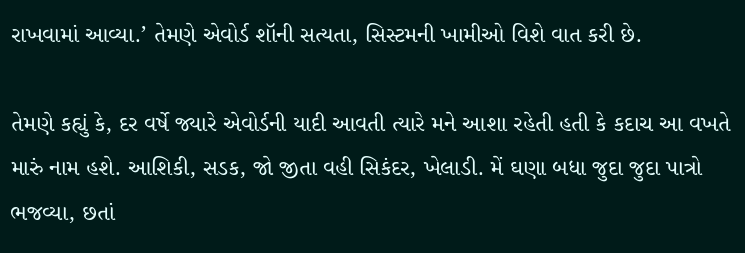રાખવામાં આવ્યા.’ તેમણે એવોર્ડ શૉની સત્યતા, સિસ્ટમની ખામીઓ વિશે વાત કરી છે.

તેમણે કહ્યું કે, દર વર્ષે જ્યારે એવોર્ડની યાદી આવતી ત્યારે મને આશા રહેતી હતી કે કદાચ આ વખતે મારું નામ હશે. આશિકી, સડક, જો જીતા વહી સિકંદર, ખેલાડી. મેં ઘણા બધા જુદા જુદા પાત્રો ભજવ્યા, છતાં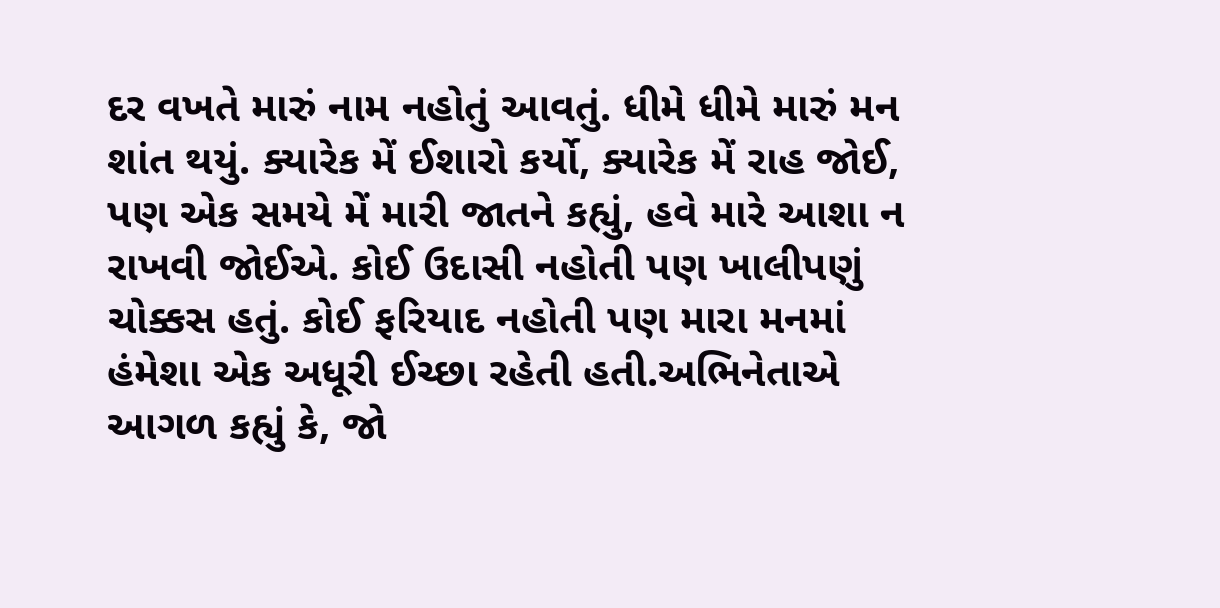દર વખતે મારું નામ નહોતું આવતું. ધીમે ધીમે મારું મન શાંત થયું. ક્યારેક મેં ઈશારો કર્યો, ક્યારેક મેં રાહ જોઈ, પણ એક સમયે મેં મારી જાતને કહ્યું, હવે મારે આશા ન રાખવી જોઈએ. કોઈ ઉદાસી નહોતી પણ ખાલીપણું ચોક્કસ હતું. કોઈ ફરિયાદ નહોતી પણ મારા મનમાં હંમેશા એક અધૂરી ઈચ્છા રહેતી હતી.અભિનેતાએ આગળ કહ્યું કે, જો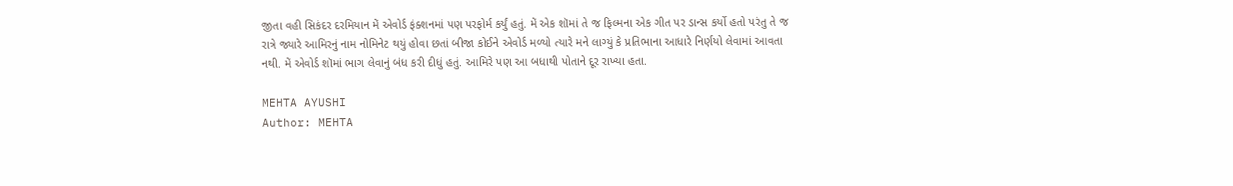જીતા વહી સિકંદર દરમિયાન મેં એવોર્ડ ફંક્શનમાં પણ પરફોર્મ કર્યું હતું. મેં એક શૉમાં તે જ ફિલ્મના એક ગીત પર ડાન્સ કર્યો હતો પરંતુ તે જ રાત્રે જ્યારે આમિરનું નામ નોમિનેટ થયું હોવા છતાં બીજા કોઈને એવોર્ડ મળ્યો ત્યારે મને લાગ્યું કે પ્રતિભાના આધારે નિર્ણયો લેવામાં આવતા નથી. મેં એવોર્ડ શૉમાં ભાગ લેવાનું બંધ કરી દીધું હતું. આમિરે પણ આ બધાથી પોતાને દૂર રાખ્યા હતા.

MEHTA AYUSHI
Author: MEHTA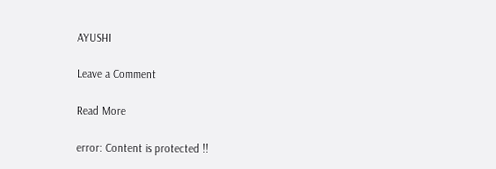AYUSHI

Leave a Comment

Read More

error: Content is protected !!